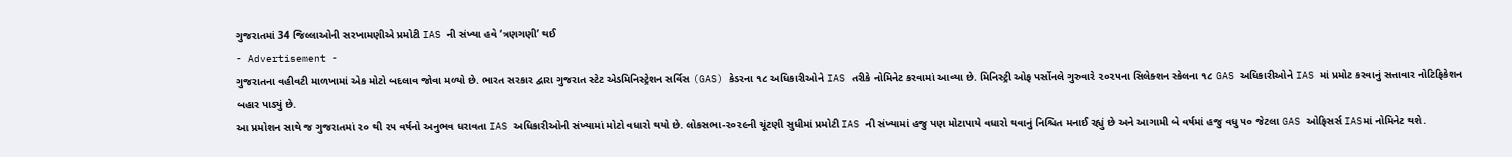ગુજરાતમાં 34 જિલ્લાઓની સરખામણીએ પ્રમોટી IAS ની સંખ્યા હવે ‘ત્રણગણી’ થઈ
- Advertisement -
ગુજરાતના વહીવટી માળખામાં એક મોટો બદલાવ જોવા મળ્યો છે. ભારત સરકાર દ્વારા ગુજરાત સ્ટેટ એડમિનિસ્ટ્રેશન સર્વિસ (GAS) કેડરના ૧૮ અધિકારીઓને IAS તરીકે નોમિનેટ કરવામાં આવ્યા છે. મિનિસ્ટ્રી ઓફ પર્સોનલે ગુરુવારે ૨૦૨૫ના સિલેક્શન સ્કેલના ૧૮ GAS અધિકારીઓને IAS માં પ્રમોટ કરવાનું સત્તાવાર નોટિફિકેશન બહાર પાડ્યું છે.
આ પ્રમોશન સાથે જ ગુજરાતમાં ૨૦ થી ૨૫ વર્ષનો અનુભવ ધરાવતા IAS અધિકારીઓની સંખ્યામાં મોટો વધારો થયો છે. લોકસભા-૨૦૨૯ની ચૂંટણી સુધીમાં પ્રમોટી IAS ની સંખ્યામાં હજુ પણ મોટાપાયે વધારો થવાનું નિશ્ચિત મનાઈ રહ્યું છે અને આગામી બે વર્ષમાં હજુ વધુ ૫૦ જેટલા GAS ઓફિસર્સ IASમાં નોમિનેટ થશે.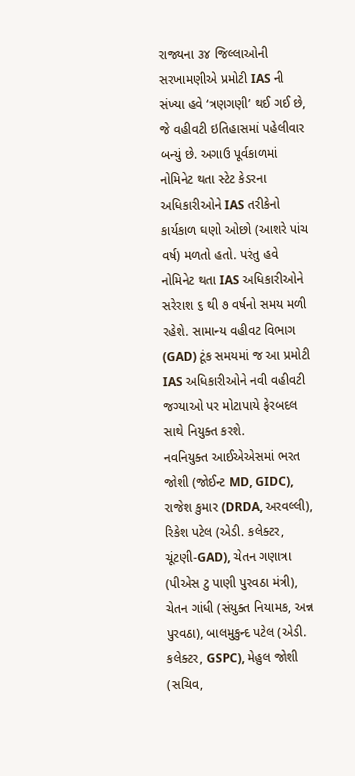રાજ્યના ૩૪ જિલ્લાઓની સરખામણીએ પ્રમોટી IAS ની સંખ્યા હવે ‘ત્રણગણી’ થઈ ગઈ છે, જે વહીવટી ઇતિહાસમાં પહેલીવાર બન્યું છે. અગાઉ પૂર્વકાળમાં નોમિનેટ થતા સ્ટેટ કેડરના અધિકારીઓને IAS તરીકેનો કાર્યકાળ ઘણો ઓછો (આશરે પાંચ વર્ષ) મળતો હતો. પરંતુ હવે નોમિનેટ થતા IAS અધિકારીઓને સરેરાશ ૬ થી ૭ વર્ષનો સમય મળી રહેશે. સામાન્ય વહીવટ વિભાગ (GAD) ટૂંક સમયમાં જ આ પ્રમોટી IAS અધિકારીઓને નવી વહીવટી જગ્યાઓ પર મોટાપાયે ફેરબદલ સાથે નિયુક્ત કરશે.
નવનિયુક્ત આઈએએસમાં ભરત જોશી (જોઈન્ટ MD, GIDC), રાજેશ કુમાર (DRDA, અરવલ્લી), રિકેશ પટેલ (એડી. કલેક્ટર, ચૂંટણી-GAD), ચેતન ગણાત્રા (પીએસ ટુ પાણી પુરવઠા મંત્રી), ચેતન ગાંધી (સંયુક્ત નિયામક, અન્ન પુરવઠા), બાલમુકુન્દ પટેલ (એડી. કલેક્ટર, GSPC), મેહુલ જોશી (સચિવ,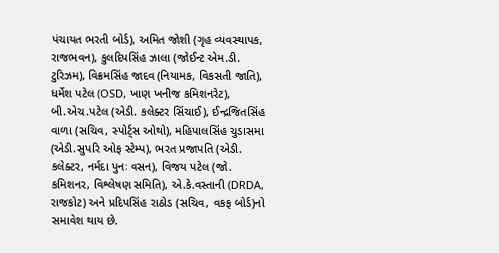પંચાયત ભરતી બોર્ડ), અમિત જોશી (ગૃહ વ્યવસ્થાપક, રાજભવન), કુલદિપસિંહ ઝાલા (જોઈન્ટ એમ.ડી. ટુરિઝમ), વિક્રમસિંહ જાદવ (નિયામક, વિકસતી જાતિ), ધર્મેશ પટેલ (OSD, ખાણ ખનીજ કમિશનરેટ), બી.એચ.પટેલ (એડી. કલેક્ટર સિંચાઈ), ઈન્દ્રજિતસિંહ વાળા (સચિવ, સ્પોર્ટ્સ ઓથો), મહિપાલસિંહ ચુડાસમા (એડી.સુપરિ ઓફ સ્ટેમ્પ), ભરત પ્રજાપતિ (એડી. કલેક્ટર, નર્મદા પુનઃ વસન), વિજય પટેલ (જો. કમિશનર, વિશ્લેષણ સમિતિ), એ.કે.વસ્તાની (DRDA, રાજકોટ) અને પ્રદિપસિંહ રાઠોડ (સચિવ, વકફ બોર્ડ)નો સમાવેશ થાય છે.